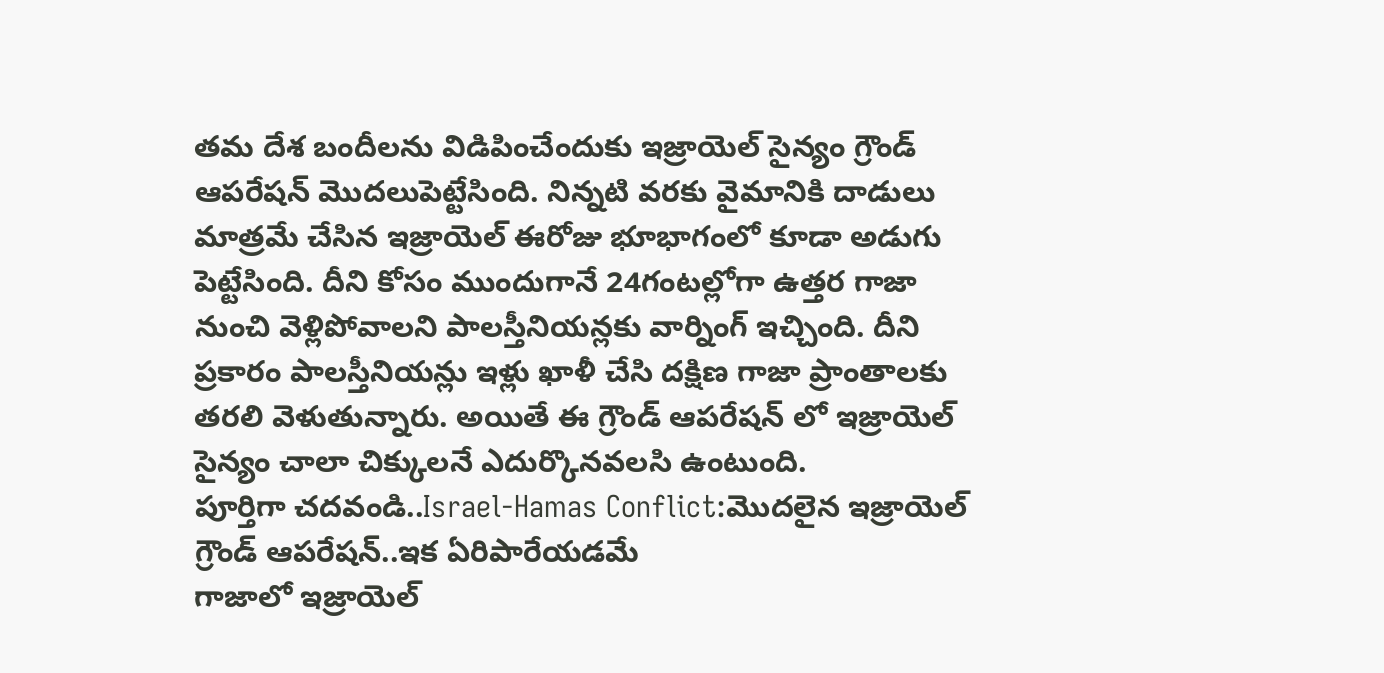తమ దేశ బందీలను విడిపించేందుకు ఇజ్రాయెల్ సైన్యం గ్రౌండ్ ఆపరేషన్ మొదలుపెట్టేసింది. నిన్నటి వరకు వైమానికి దాడులు మాత్రమే చేసిన ఇజ్రాయెల్ ఈరోజు భూభాగంలో కూడా అడుగు పెట్టేసింది. దీని కోసం ముందుగానే 24గంటల్లోగా ఉత్తర గాజా నుంచి వెళ్లిపోవాలని పాలస్తీనియన్లకు వార్నింగ్ ఇచ్చింది. దీని ప్రకారం పాలస్తీనియన్లు ఇళ్లు ఖాళీ చేసి దక్షిణ గాజా ప్రాంతాలకు తరలి వెళుతున్నారు. అయితే ఈ గ్రౌండ్ ఆపరేషన్ లో ఇజ్రాయెల్ సైన్యం చాలా చిక్కులనే ఎదుర్కొనవలసి ఉంటుంది.
పూర్తిగా చదవండి..Israel-Hamas Conflict:మొదలైన ఇజ్రాయెల్ గ్రౌండ్ ఆపరేషన్..ఇక ఏరిపారేయడమే
గాజాలో ఇజ్రాయెల్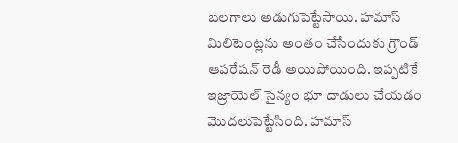బలగాలు అడుగుపెట్టేసాయి. హమాస్ మిలిటెంట్లను అంతం చేసేందుకు గ్రౌండ్ ఆపరేషన్ రెడీ అయిపోయింది. ఇప్పటికే ఇజ్రాయెల్ సైన్యం భూ దాడులు చేయడం మొదలుపెట్టేసింది. హమాస్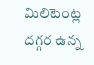మిలిటెంట్ల దగ్గర ఉన్న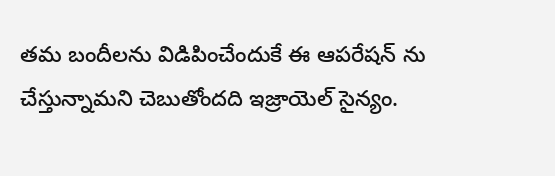తమ బందీలను విడిపించేందుకే ఈ ఆపరేషన్ ను చేస్తున్నామని చెబుతోందది ఇజ్రాయెల్ సైన్యం.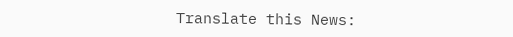Translate this News: